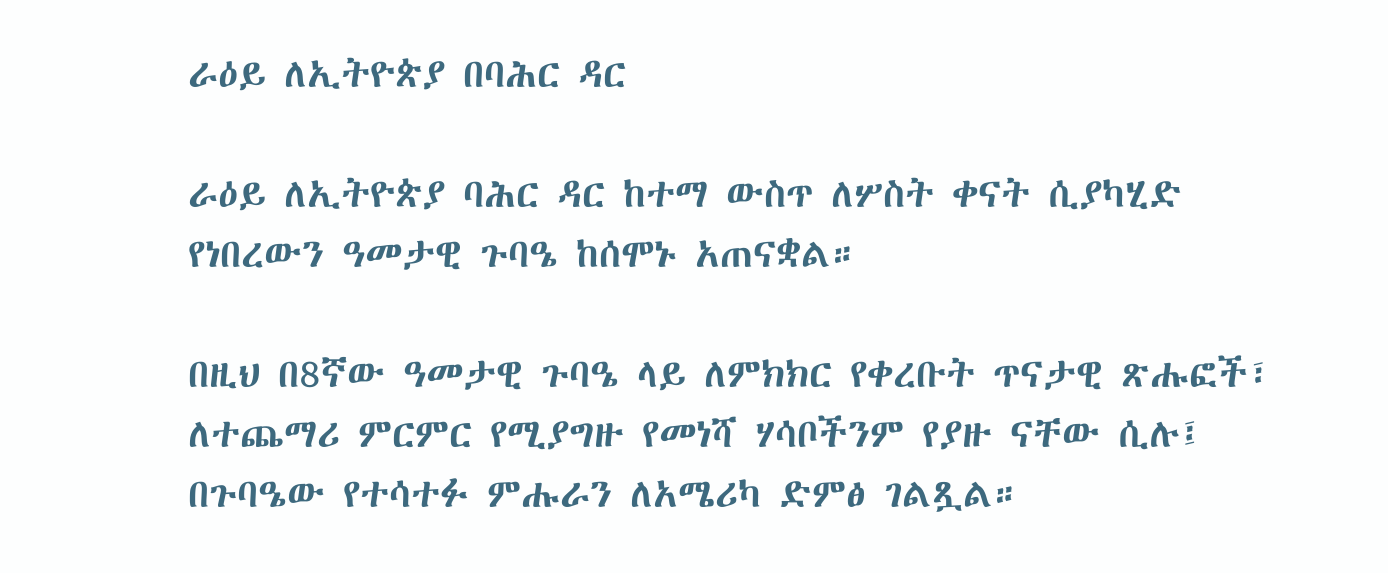ራዕይ ለኢትዮጵያ በባሕር ዳር

ራዕይ ለኢትዮጵያ ባሕር ዳር ከተማ ውስጥ ለሦስት ቀናት ሲያካሂድ የነበረውን ዓመታዊ ጉባዔ ከሰሞኑ አጠናቋል።

በዚህ በ8ኛው ዓመታዊ ጉባዔ ላይ ለምክክር የቀረቡት ጥናታዊ ጽሑፎች፣ ለተጨማሪ ምርምር የሚያግዙ የመነሻ ሃሳቦችንም የያዙ ናቸው ሲሉ፤ በጉባዔው የተሳተፉ ምሑራን ለአሜሪካ ድምፅ ገልጿል።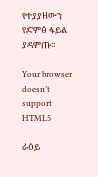የተያያዘውን የድምፅ ፋይል ያዳምጡ።

Your browser doesn’t support HTML5

ራዕይ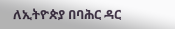ለኢትዮጵያ በባሕር ዳር